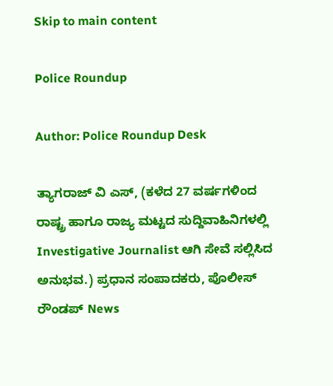Skip to main content

Police Roundup

Author: Police Roundup Desk

ತ್ಯಾಗರಾಜ್ ವಿ ಎಸ್, (ಕಳೆದ 27 ವರ್ಷಗಳಿಂದ ರಾಷ್ಟ್ರ ಹಾಗೂ ರಾಜ್ಯ ಮಟ್ಟದ ಸುದ್ದಿವಾಹಿನಿಗಳಲ್ಲಿ Investigative Journalist ಆಗಿ ಸೇವೆ ಸಲ್ಲಿಸಿದ ಅನುಭವ.) ಪ್ರಧಾನ ಸಂಪಾದಕರು, ಪೊಲೀಸ್ ರೌಂಡಪ್ News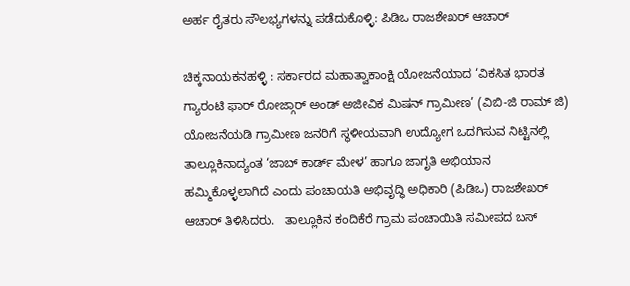ಅರ್ಹ ರೈತರು ಸೌಲಭ್ಯಗಳನ್ನು ಪಡೆದುಕೊಳ್ಳಿ: ಪಿಡಿಒ ರಾಜಶೇಖರ್ ಆಚಾರ್

ಚಿಕ್ಕನಾಯಕನಹಳ್ಳಿ : ಸರ್ಕಾರದ ಮಹಾತ್ವಾಕಾಂಕ್ಷಿ ಯೋಜನೆಯಾದ ‘ವಿಕಸಿತ ಭಾರತ ಗ್ಯಾರಂಟಿ ಫಾರ್ ರೋಜ್ಗಾರ್ ಅಂಡ್ ಅಜೀವಿಕ ಮಿಷನ್ ಗ್ರಾಮೀಣ’ (ವಿಬಿ-ಜಿ ರಾಮ್ ಜಿ) ಯೋಜನೆಯಡಿ ಗ್ರಾಮೀಣ ಜನರಿಗೆ ಸ್ಥಳೀಯವಾಗಿ ಉದ್ಯೋಗ ಒದಗಿಸುವ ನಿಟ್ಟಿನಲ್ಲಿ ತಾಲ್ಲೂಕಿನಾದ್ಯಂತ ‘ಜಾಬ್ ಕಾರ್ಡ್ ಮೇಳ’ ಹಾಗೂ ಜಾಗೃತಿ ಅಭಿಯಾನ ಹಮ್ಮಿಕೊಳ್ಳಲಾಗಿದೆ ಎಂದು ಪಂಚಾಯತಿ ಅಭಿವೃದ್ಧಿ ಅಧಿಕಾರಿ (ಪಿಡಿಒ) ರಾಜಶೇಖರ್ ಆಚಾರ್ ತಿಳಿಸಿದರು.   ತಾಲ್ಲೂಕಿನ ಕಂದಿಕೆರೆ ಗ್ರಾಮ ಪಂಚಾಯಿತಿ ಸಮೀಪದ ಬಸ್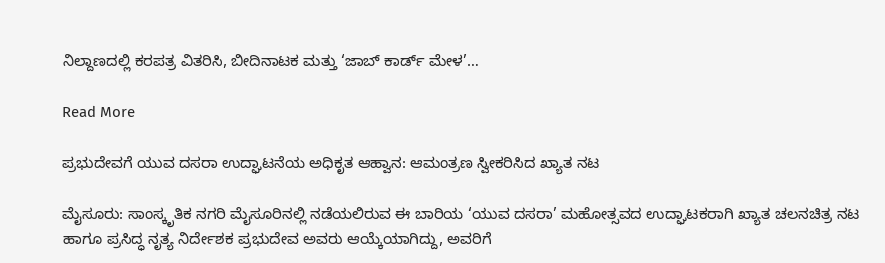ನಿಲ್ದಾಣದಲ್ಲಿ ಕರಪತ್ರ ವಿತರಿಸಿ, ಬೀದಿನಾಟಕ ಮತ್ತು ‘ಜಾಬ್ ಕಾರ್ಡ್ ಮೇಳ’…

Read More

ಪ್ರಭುದೇವಗೆ ಯುವ ದಸರಾ ಉದ್ಘಾಟನೆಯ ಅಧಿಕೃತ ಆಹ್ವಾನ: ಆಮಂತ್ರಣ ಸ್ವೀಕರಿಸಿದ ಖ್ಯಾತ ನಟ

ಮೈಸೂರು: ಸಾಂಸ್ಕೃತಿಕ ನಗರಿ ಮೈಸೂರಿನಲ್ಲಿ ನಡೆಯಲಿರುವ ಈ ಬಾರಿಯ ‘ಯುವ ದಸರಾ’ ಮಹೋತ್ಸವದ ಉದ್ಘಾಟಕರಾಗಿ ಖ್ಯಾತ ಚಲನಚಿತ್ರ ನಟ ಹಾಗೂ ಪ್ರಸಿದ್ಧ ನೃತ್ಯ ನಿರ್ದೇಶಕ ಪ್ರಭುದೇವ ಅವರು ಆಯ್ಕೆಯಾಗಿದ್ದು, ಅವರಿಗೆ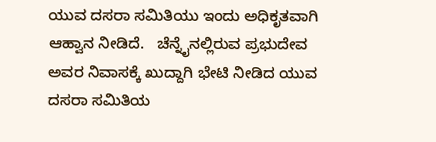ಯುವ ದಸರಾ ಸಮಿತಿಯು ಇಂದು ಅಧಿಕೃತವಾಗಿ ಆಹ್ವಾನ ನೀಡಿದೆ.   ಚೆನ್ನೈನಲ್ಲಿರುವ ಪ್ರಭುದೇವ ಅವರ ನಿವಾಸಕ್ಕೆ ಖುದ್ದಾಗಿ ಭೇಟಿ ನೀಡಿದ ಯುವ ದಸರಾ ಸಮಿತಿಯ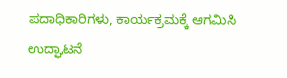ಪದಾಧಿಕಾರಿಗಳು, ಕಾರ್ಯಕ್ರಮಕ್ಕೆ ಆಗಮಿಸಿ ಉದ್ಘಾಟನೆ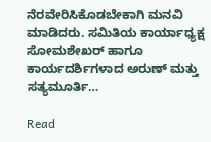ನೆರವೇರಿಸಿಕೊಡಬೇಕಾಗಿ ಮನವಿ ಮಾಡಿದರು. ಸಮಿತಿಯ ಕಾರ್ಯಾಧ್ಯಕ್ಷ ಸೋಮಶೇಖರ್ ಹಾಗೂ ಕಾರ್ಯದರ್ಶಿಗಳಾದ ಅರುಣ್ ಮತ್ತು ಸತ್ಯಮೂರ್ತಿ…

Read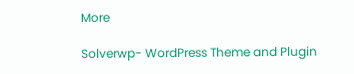More

Solverwp- WordPress Theme and Plugin